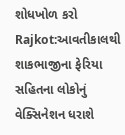શોધખોળ કરો
Rajkot:આવતીકાલથી શાકભાજીના ફેરિયા સહિતના લોકોનું વેક્સિનેશન ધરાશે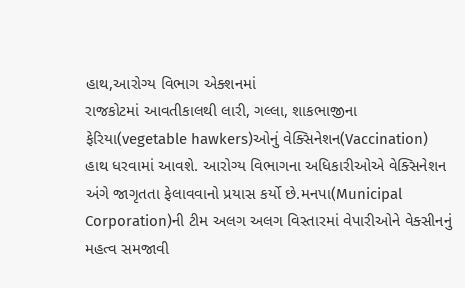હાથ,આરોગ્ય વિભાગ એક્શનમાં
રાજકોટમાં આવતીકાલથી લારી, ગલ્લા, શાકભાજીના ફેરિયા(vegetable hawkers)ઓનું વેક્સિનેશન(Vaccination) હાથ ધરવામાં આવશે. આરોગ્ય વિભાગના અધિકારીઓએ વેક્સિનેશન અંગે જાગૃતતા ફેલાવવાનો પ્રયાસ કર્યો છે.મનપા(Municipal Corporation)ની ટીમ અલગ અલગ વિસ્તારમાં વેપારીઓને વેક્સીનનું મહત્વ સમજાવી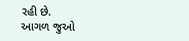રહી છે.
આગળ જુઓ